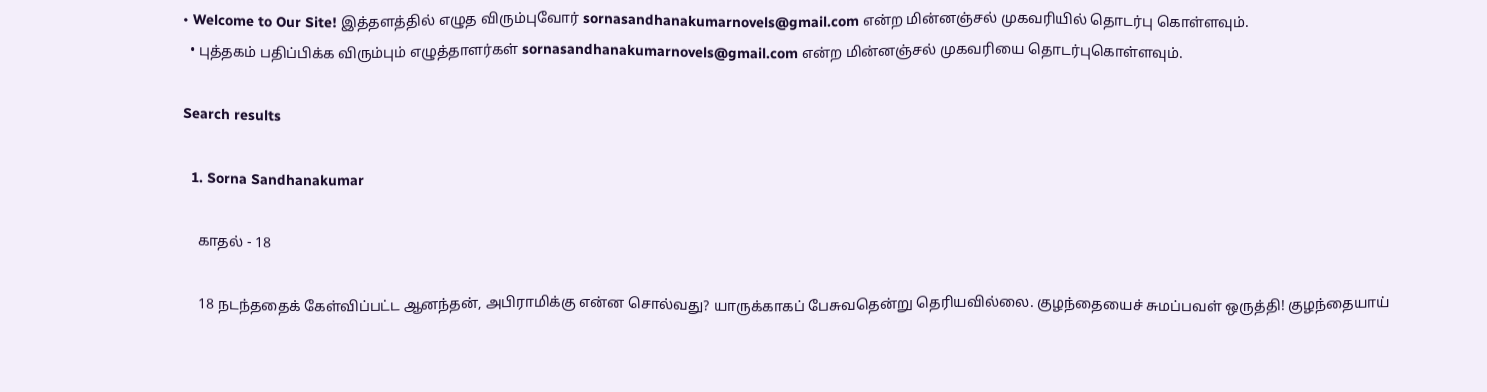• Welcome to Our Site! இத்தளத்தில் எழுத விரும்புவோர் sornasandhanakumarnovels@gmail.com என்ற மின்னஞ்சல் முகவரியில் தொடர்பு கொள்ளவும்.
  • புத்தகம் பதிப்பிக்க விரும்பும் எழுத்தாளர்கள் sornasandhanakumarnovels@gmail.com என்ற மின்னஞ்சல் முகவரியை தொடர்புகொள்ளவும்.

Search results

  1. Sorna Sandhanakumar

    காதல் - 18

    18 நடந்ததைக் கேள்விப்பட்ட ஆனந்தன், அபிராமிக்கு என்ன சொல்வது? யாருக்காகப் பேசுவதென்று தெரியவில்லை. குழந்தையைச் சுமப்பவள் ஒருத்தி! குழந்தையாய்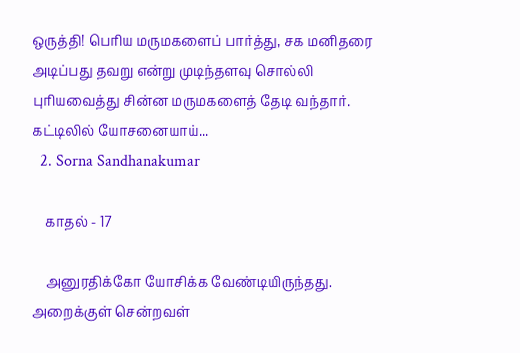ஒருத்தி! பெரிய மருமகளைப் பார்த்து, சக மனிதரை அடிப்பது தவறு என்று முடிந்தளவு சொல்லி புரியவைத்து சின்ன மருமகளைத் தேடி வந்தார். கட்டிலில் யோசனையாய்...
  2. Sorna Sandhanakumar

    காதல் - 17

    அனுரதிக்கோ யோசிக்க வேண்டியிருந்தது. அறைக்குள் சென்றவள்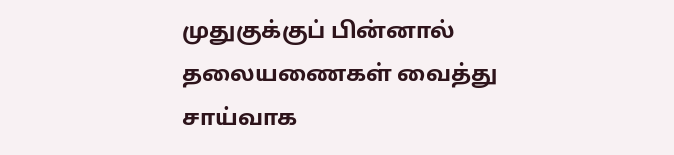முதுகுக்குப் பின்னால் தலையணைகள் வைத்து சாய்வாக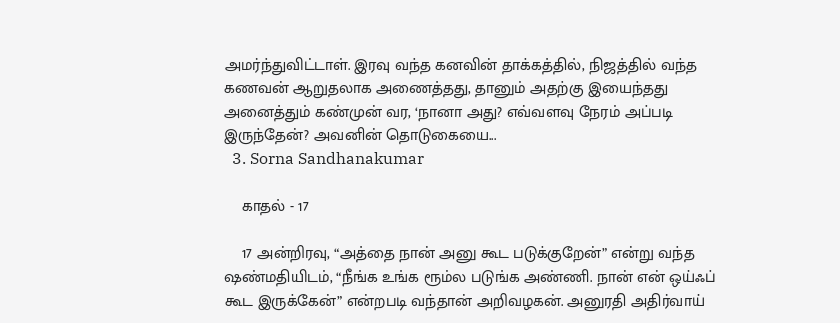அமர்ந்துவிட்டாள். இரவு வந்த கனவின் தாக்கத்தில், நிஜத்தில் வந்த கணவன் ஆறுதலாக அணைத்தது, தானும் அதற்கு இயைந்தது அனைத்தும் கண்முன் வர, ‘நானா அது? எவ்வளவு நேரம் அப்படி இருந்தேன்? அவனின் தொடுகையை...
  3. Sorna Sandhanakumar

    காதல் - 17

    17 அன்றிரவு, “அத்தை நான் அனு கூட படுக்குறேன்” என்று வந்த ஷண்மதியிடம், “நீங்க உங்க ரூம்ல படுங்க அண்ணி. நான் என் ஒய்ஃப் கூட இருக்கேன்” என்றபடி வந்தான் அறிவழகன். அனுரதி அதிர்வாய்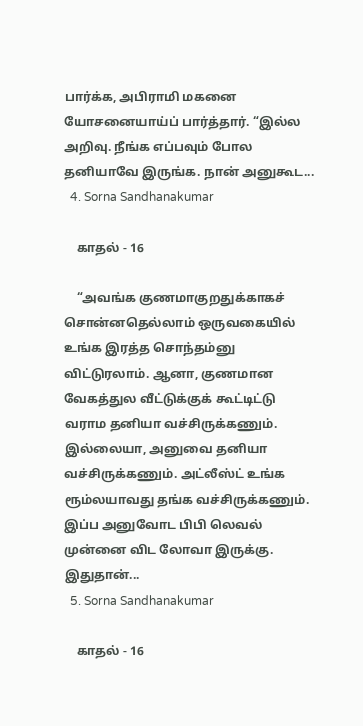பார்க்க, அபிராமி மகனை யோசனையாய்ப் பார்த்தார். “இல்ல அறிவு. நீங்க எப்பவும் போல தனியாவே இருங்க. நான் அனுகூட...
  4. Sorna Sandhanakumar

    காதல் - 16

    “அவங்க குணமாகுறதுக்காகச் சொன்னதெல்லாம் ஒருவகையில் உங்க இரத்த சொந்தம்னு விட்டுரலாம். ஆனா, குணமான வேகத்துல வீட்டுக்குக் கூட்டிட்டு வராம தனியா வச்சிருக்கணும். இல்லையா, அனுவை தனியா வச்சிருக்கணும். அட்லீஸ்ட் உங்க ரூம்லயாவது தங்க வச்சிருக்கணும். இப்ப அனுவோட பிபி லெவல் முன்னை விட லோவா இருக்கு. இதுதான்...
  5. Sorna Sandhanakumar

    காதல் - 16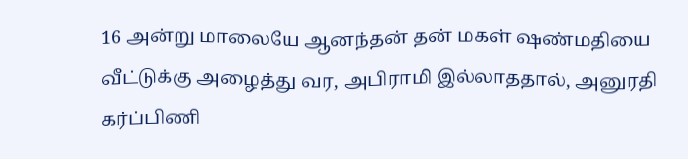16 அன்று மாலையே ஆனந்தன் தன் மகள் ஷண்மதியை வீட்டுக்கு அழைத்து வர, அபிராமி இல்லாததால், அனுரதி கர்ப்பிணி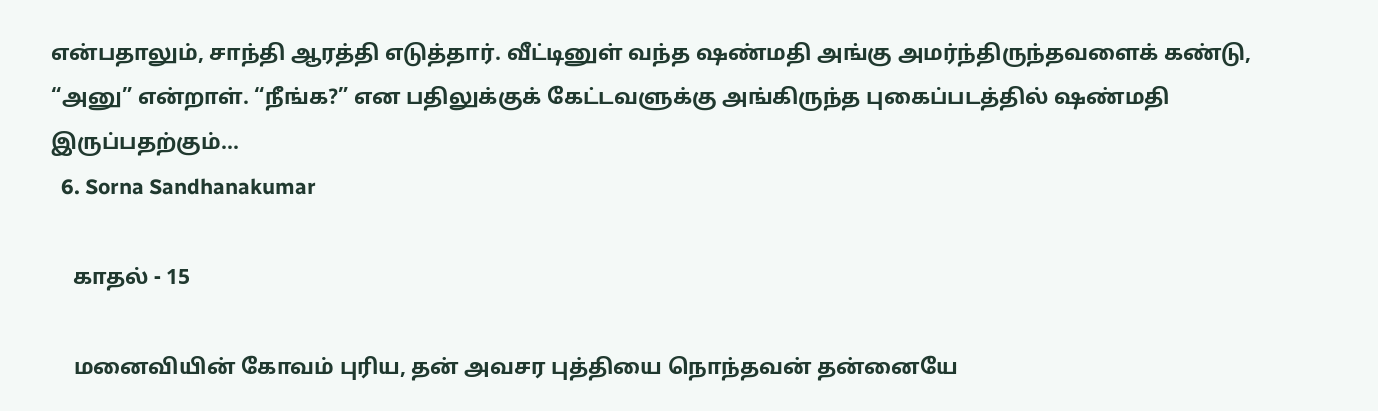என்பதாலும், சாந்தி ஆரத்தி எடுத்தார். வீட்டினுள் வந்த ஷண்மதி அங்கு அமர்ந்திருந்தவளைக் கண்டு, “அனு” என்றாள். “நீங்க?” என பதிலுக்குக் கேட்டவளுக்கு அங்கிருந்த புகைப்படத்தில் ஷண்மதி இருப்பதற்கும்...
  6. Sorna Sandhanakumar

    காதல் - 15

    மனைவியின் கோவம் புரிய, தன் அவசர புத்தியை நொந்தவன் தன்னையே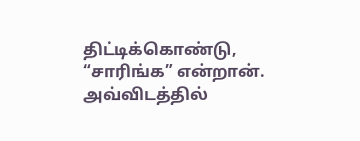திட்டிக்கொண்டு, “சாரிங்க” என்றான். அவ்விடத்தில்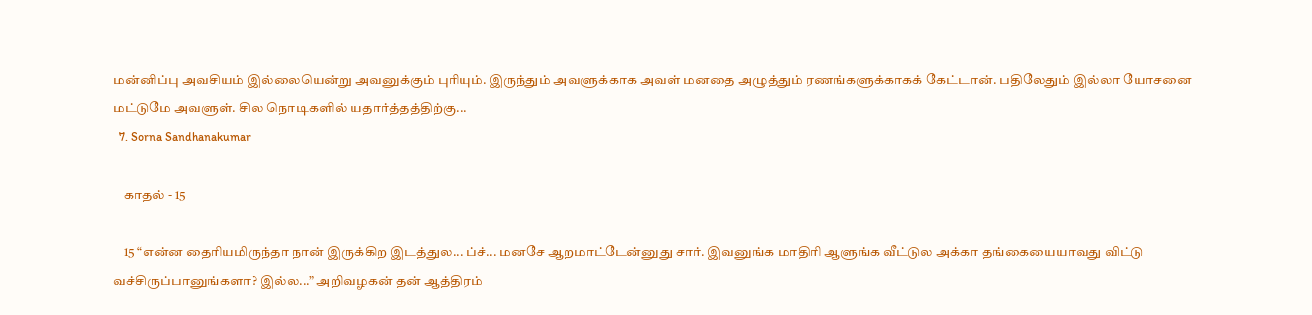மன்னிப்பு அவசியம் இல்லையென்று அவனுக்கும் புரியும். இருந்தும் அவளுக்காக அவள் மனதை அழுத்தும் ரணங்களுக்காகக் கேட்டான். பதிலேதும் இல்லா யோசனை மட்டுமே அவளுள். சில நொடிகளில் யதார்த்தத்திற்கு...
  7. Sorna Sandhanakumar

    காதல் - 15

    15 “என்ன தைரியமிருந்தா நான் இருக்கிற இடத்துல... ப்ச்... மனசே ஆறமாட்டேன்னுது சார். இவனுங்க மாதிரி ஆளுங்க வீட்டுல அக்கா தங்கையையாவது விட்டு வச்சிருப்பானுங்களா? இல்ல...” அறிவழகன் தன் ஆத்திரம்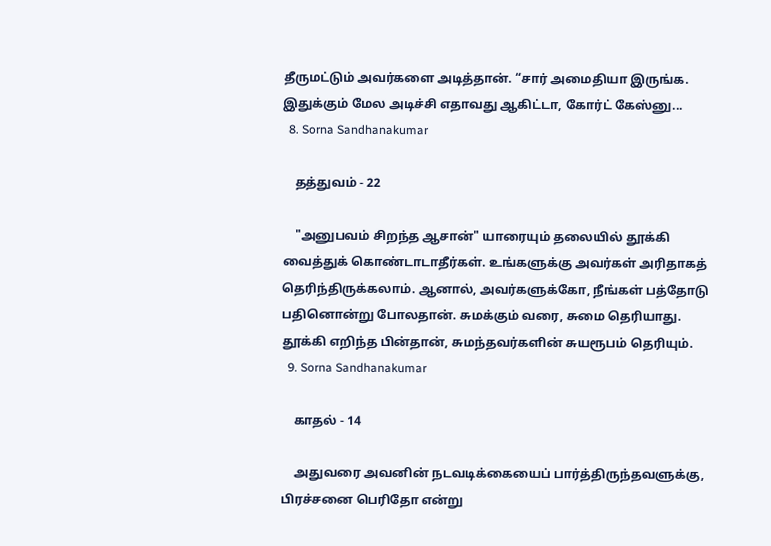தீருமட்டும் அவர்களை அடித்தான். “சார் அமைதியா இருங்க. இதுக்கும் மேல அடிச்சி எதாவது ஆகிட்டா, கோர்ட் கேஸ்னு...
  8. Sorna Sandhanakumar

    தத்துவம் - 22

    "அனுபவம் சிறந்த ஆசான்" யாரையும் தலையில் தூக்கி வைத்துக் கொண்டாடாதீர்கள். உங்களுக்கு அவர்கள் அரிதாகத் தெரிந்திருக்கலாம். ஆனால், அவர்களுக்கோ, நீங்கள் பத்தோடு பதினொன்று போலதான். சுமக்கும் வரை, சுமை தெரியாது. தூக்கி எறிந்த பின்தான், சுமந்தவர்களின் சுயரூபம் தெரியும்.
  9. Sorna Sandhanakumar

    காதல் - 14

    அதுவரை அவனின் நடவடிக்கையைப் பார்த்திருந்தவளுக்கு, பிரச்சனை பெரிதோ என்று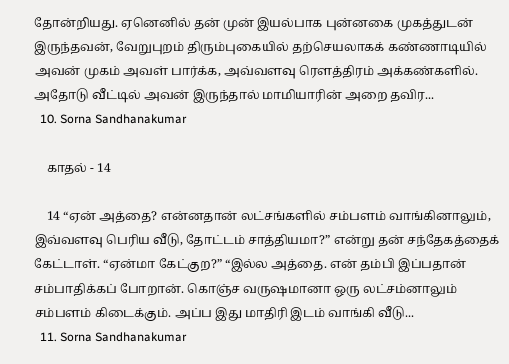தோன்றியது. ஏனெனில் தன் முன் இயல்பாக புன்னகை முகத்துடன் இருந்தவன், வேறுபுறம் திரும்புகையில் தற்செயலாகக் கண்ணாடியில் அவன் முகம் அவள் பார்க்க, அவ்வளவு ரௌத்திரம் அக்கண்களில். அதோடு வீட்டில் அவன் இருந்தால் மாமியாரின் அறை தவிர...
  10. Sorna Sandhanakumar

    காதல் - 14

    14 “ஏன் அத்தை? என்னதான் லட்சங்களில் சம்பளம் வாங்கினாலும், இவ்வளவு பெரிய வீடு, தோட்டம் சாத்தியமா?” என்று தன் சந்தேகத்தைக் கேட்டாள். “ஏன்மா கேட்குற?” “இல்ல அத்தை. என் தம்பி இப்பதான் சம்பாதிக்கப் போறான். கொஞ்ச வருஷமானா ஒரு லட்சம்னாலும் சம்பளம் கிடைக்கும். அப்ப இது மாதிரி இடம் வாங்கி வீடு...
  11. Sorna Sandhanakumar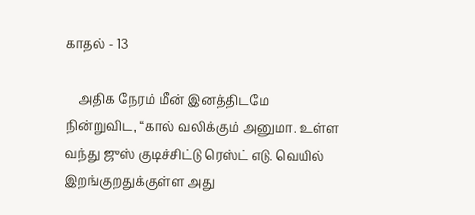காதல் - 13

    அதிக நேரம் மீன் இனத்திடமே நின்றுவிட, “கால் வலிக்கும் அனுமா. உள்ள வந்து ஜுஸ் குடிச்சிட்டு ரெஸ்ட் எடு. வெயில் இறங்குறதுக்குள்ள அது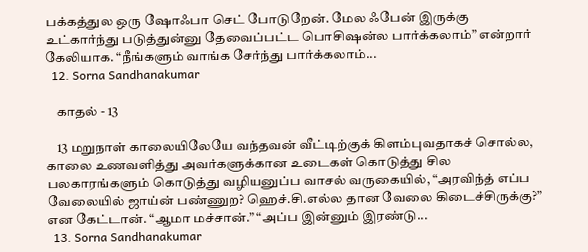பக்கத்துல ஒரு ஷோஃபா செட் போடுறேன். மேல ஃபேன் இருக்கு உட்கார்ந்து படுத்துன்னு தேவைப்பட்ட பொசிஷன்ல பார்க்கலாம்” என்றார் கேலியாக. “நீங்களும் வாங்க சேர்ந்து பார்க்கலாம்...
  12. Sorna Sandhanakumar

    காதல் - 13

    13 மறுநாள் காலையிலேயே வந்தவன் வீட்டிற்குக் கிளம்புவதாகச் சொல்ல, காலை உணவளித்து அவர்களுக்கான உடைகள் கொடுத்து சில பலகாரங்களும் கொடுத்து வழியனுப்ப வாசல் வருகையில், “அரவிந்த் எப்ப வேலையில் ஜாய்ன் பண்ணுற? ஹெச்.சி.எல்ல தான வேலை கிடைச்சிருக்கு?” என கேட்டான். “ஆமா மச்சான்.” “அப்ப இன்னும் இரண்டு...
  13. Sorna Sandhanakumar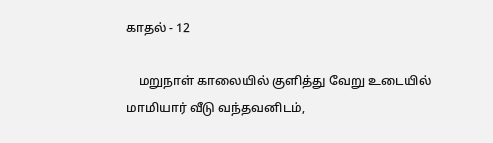காதல் - 12

    மறுநாள் காலையில் குளித்து வேறு உடையில் மாமியார் வீடு வந்தவனிடம்,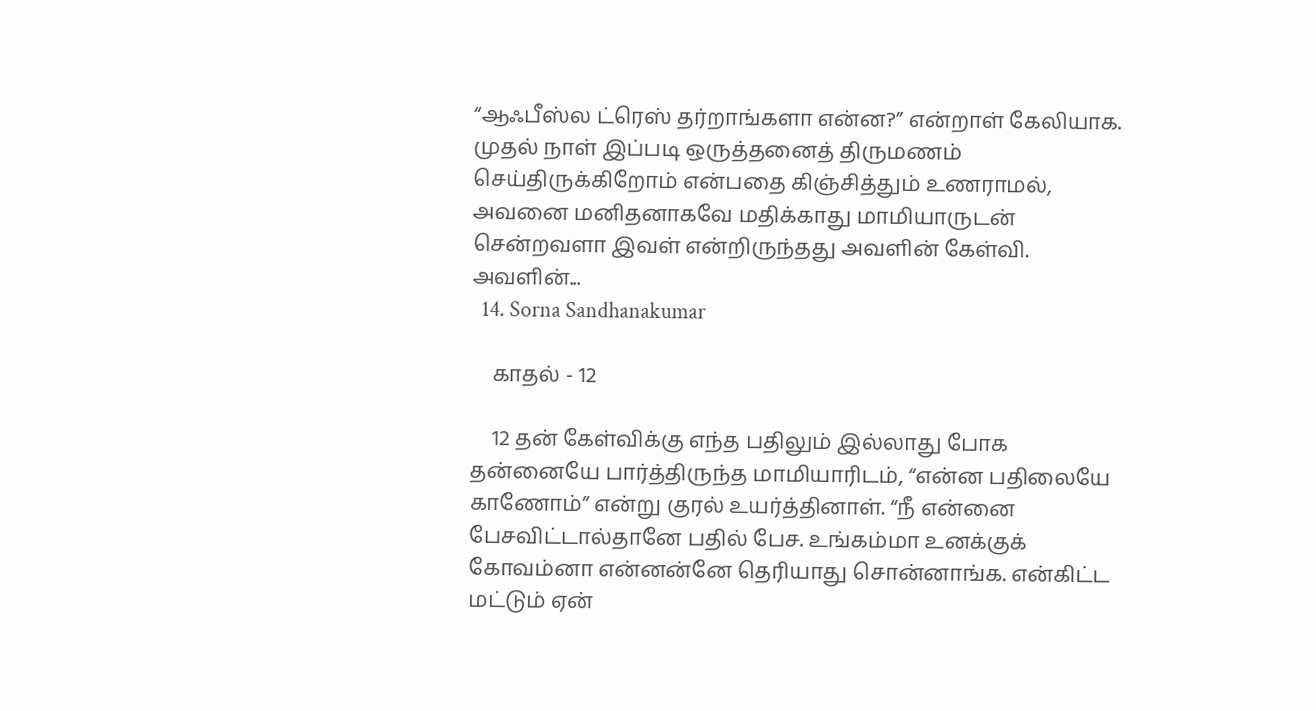“ஆஃபீஸ்ல ட்ரெஸ் தர்றாங்களா என்ன?” என்றாள் கேலியாக. முதல் நாள் இப்படி ஒருத்தனைத் திருமணம் செய்திருக்கிறோம் என்பதை கிஞ்சித்தும் உணராமல், அவனை மனிதனாகவே மதிக்காது மாமியாருடன் சென்றவளா இவள் என்றிருந்தது அவளின் கேள்வி. அவளின்...
  14. Sorna Sandhanakumar

    காதல் - 12

    12 தன் கேள்விக்கு எந்த பதிலும் இல்லாது போக தன்னையே பார்த்திருந்த மாமியாரிடம், “என்ன பதிலையே காணோம்” என்று குரல் உயர்த்தினாள். “நீ என்னை பேசவிட்டால்தானே பதில் பேச. உங்கம்மா உனக்குக் கோவம்னா என்னன்னே தெரியாது சொன்னாங்க. என்கிட்ட மட்டும் ஏன்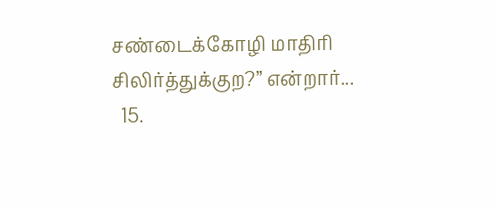சண்டைக்கோழி மாதிரி சிலிர்த்துக்குற?” என்றார்...
  15.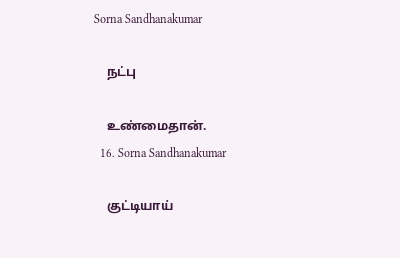Sorna Sandhanakumar

    நட்பு

    உண்மைதான்.
  16. Sorna Sandhanakumar

    குட்டியாய்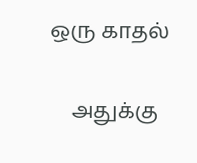ஒரு காதல்

    அதுக்கு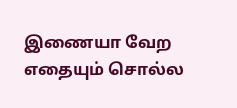இணையா வேற எதையும் சொல்ல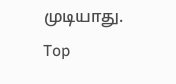முடியாது.
Top